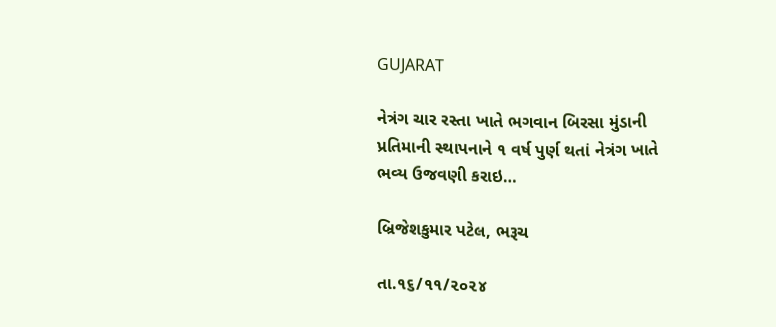GUJARAT

નેત્રંગ ચાર રસ્તા ખાતે ભગવાન બિરસા મુંડાની પ્રતિમાની સ્થાપનાને ૧ વર્ષ પુર્ણ થતાં નેત્રંગ ખાતે ભવ્ય ઉજવણી કરાઇ…

બ્રિજેશકુમાર પટેલ, ભરૂચ

તા.૧૬/૧૧/૨૦૨૪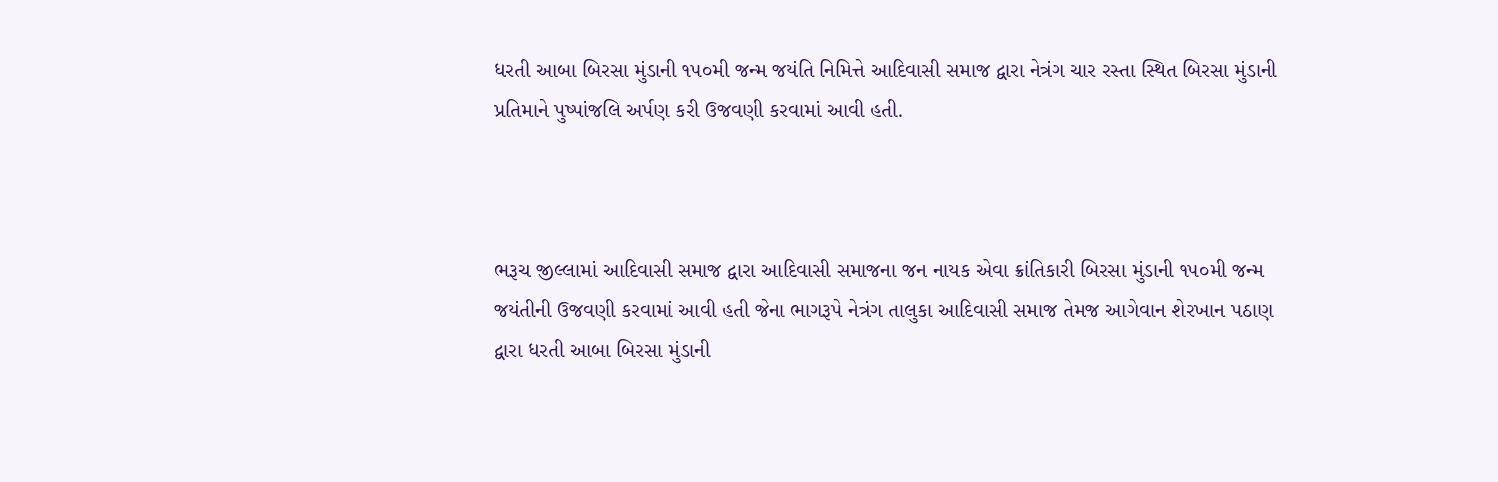ધરતી આબા બિરસા મુંડાની ૧૫૦મી જન્મ જયંતિ નિમિત્તે આદિવાસી સમાજ દ્વારા નેત્રંગ ચાર રસ્તા સ્થિત બિરસા મુંડાની પ્રતિમાને પુષ્પાંજલિ અર્પણ કરી ઉજવણી કરવામાં આવી હતી.



ભરૂચ જીલ્લામાં આદિવાસી સમાજ દ્વારા આદિવાસી સમાજના જન નાયક એવા ક્રાંતિકારી બિરસા મુંડાની ૧૫૦મી જન્મ જયંતીની ઉજવણી કરવામાં આવી હતી જેના ભાગરૂપે નેત્રંગ તાલુકા આદિવાસી સમાજ તેમજ આગેવાન શેરખાન પઠાણ દ્વારા ધરતી આબા બિરસા મુંડાની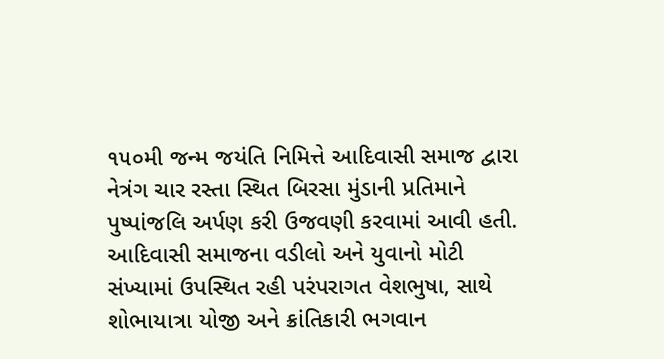૧૫૦મી જન્મ જયંતિ નિમિત્તે આદિવાસી સમાજ દ્વારા નેત્રંગ ચાર રસ્તા સ્થિત બિરસા મુંડાની પ્રતિમાને પુષ્પાંજલિ અર્પણ કરી ઉજવણી કરવામાં આવી હતી. આદિવાસી સમાજના વડીલો અને યુવાનો મોટી સંખ્યામાં ઉપસ્થિત રહી પરંપરાગત વેશભુષા, સાથે શોભાયાત્રા યોજી અને ક્રાંતિકારી ભગવાન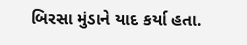બિરસા મુંડાને યાદ કર્યા હતા.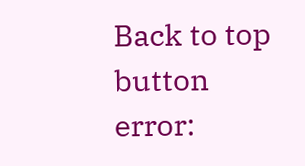Back to top button
error: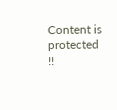Content is protected !!